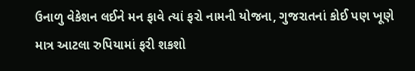ઉનાળુ વેકેશન લઈને મન ફાવે ત્યાં ફરો નામની યોજના, ગુજરાતનાં કોઈ પણ ખૂણે માત્ર આટલા રુપિયામાં ફરી શકશો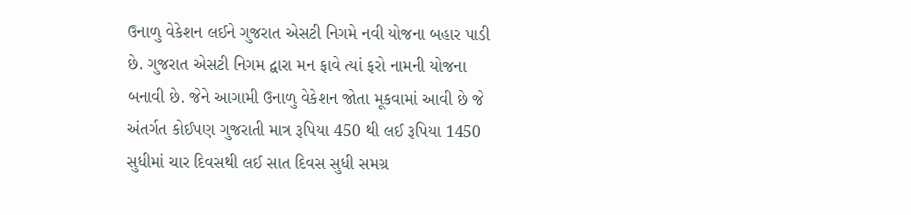ઉનાળુ વેકેશન લઈને ગુજરાત એસટી નિગમે નવી યોજના બહાર પાડી છે. ગુજરાત એસટી નિગમ દ્વારા મન ફાવે ત્યાં ફરો નામની યોજના બનાવી છે. જેને આગામી ઉનાળુ વેકેશન જોતા મૂકવામાં આવી છે જે અંતર્ગત કોઈપણ ગુજરાતી માત્ર રૂપિયા 450 થી લઈ રૂપિયા 1450 સુધીમાં ચાર દિવસથી લઈ સાત દિવસ સુધી સમગ્ર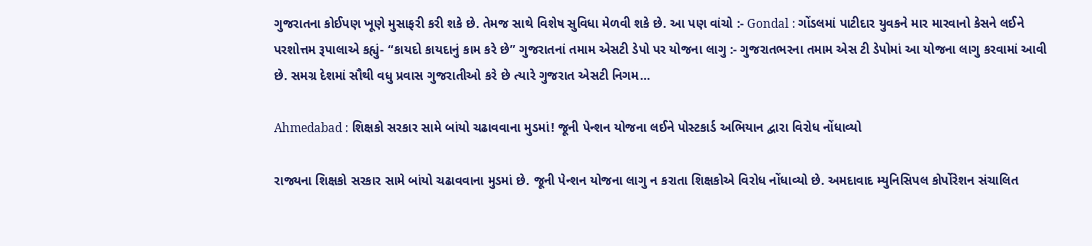ગુજરાતના કોઈપણ ખૂણે મુસાફરી કરી શકે છે. તેમજ સાથે વિશેષ સુવિધા મેળવી શકે છે. આ પણ વાંચો :- Gondal : ગોંડલમાં પાટીદાર યુવકને માર મારવાનો કેસને લઈને પરશોત્તમ રૂપાલાએ કહ્યું- “કાયદો કાયદાનું કામ કરે છે” ગુજરાતનાં તમામ એસટી ડેપો પર યોજના લાગુ :- ગુજરાતભરના તમામ એસ ટી ડેપોમાં આ યોજના લાગુ કરવામાં આવી છે. સમગ્ર દેશમાં સૌથી વધુ પ્રવાસ ગુજરાતીઓ કરે છે ત્યારે ગુજરાત એસટી નિગમ…

Ahmedabad : શિક્ષકો સરકાર સામે બાંયો ચઢાવવાના મુડમાં! જૂની પેન્શન યોજના લઈને પોસ્ટકાર્ડ અભિયાન દ્વારા વિરોધ નોંધાવ્યો

રાજ્યના શિક્ષકો સરકાર સામે બાંયો ચઢાવવાના મુડમાં છે. જૂની પેન્શન યોજના લાગુ ન કરાતા શિક્ષકોએ વિરોધ નોંધાવ્યો છે. અમદાવાદ મ્યુનિસિપલ કોર્પોરેશન સંચાલિત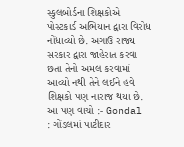સ્કુલબોર્ડના શિક્ષકોએ પોસ્ટકાર્ડ અભિયાન દ્વારા વિરોધ નોંધાવ્યો છે. અગાઉ રાજ્ય સરકાર દ્વારા જાહેરાત કરવા છતા તેનો અમલ કરવામાં આવ્યો નથી તેને લઈને હવે શિક્ષકો પણ નારાજ થયા છે. આ પણ વાચો :- Gondal : ગોંડલમાં પાટીદાર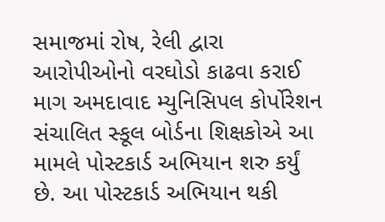સમાજમાં રોષ, રેલી દ્વારા આરોપીઓનો વરઘોડો કાઢવા કરાઈ માગ અમદાવાદ મ્યુનિસિપલ કોર્પોરેશન સંચાલિત સ્કૂલ બોર્ડના શિક્ષકોએ આ મામલે પોસ્ટકાર્ડ અભિયાન શરુ કર્યું છે. આ પોસ્ટકાર્ડ અભિયાન થકી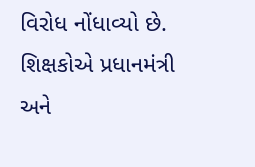વિરોધ નોંધાવ્યો છે. શિક્ષકોએ પ્રધાનમંત્રી અને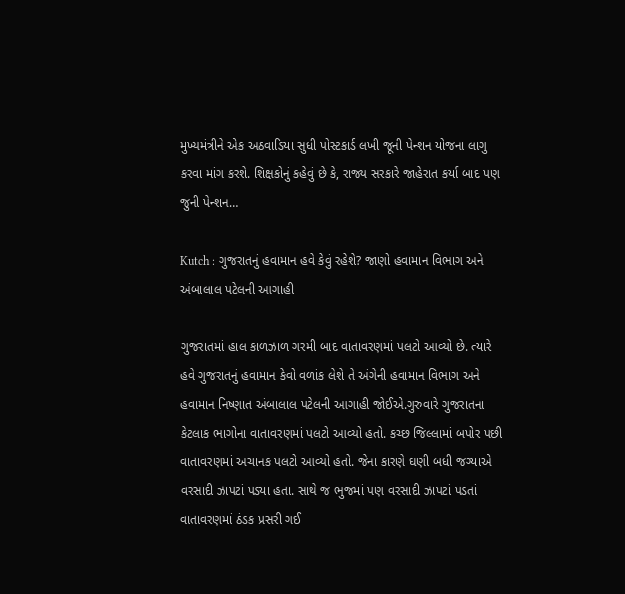મુખ્યમંત્રીને એક અઠવાડિયા સુધી પોસ્ટકાર્ડ લખી જૂની પેન્શન યોજના લાગુ કરવા માંગ કરશે. શિક્ષકોનું કહેવું છે કે, રાજ્ય સરકારે જાહેરાત કર્યા બાદ પણ જુની પેન્શન…

Kutch : ગુજરાતનું હવામાન હવે કેવું રહેશે? જાણો હવામાન વિભાગ અને અંબાલાલ પટેલની આગાહી

ગુજરાતમાં હાલ કાળઝાળ ગરમી બાદ વાતાવરણમાં પલટો આવ્યો છે. ત્યારે હવે ગુજરાતનું હવામાન કેવો વળાંક લેશે તે અંગેની હવામાન વિભાગ અને હવામાન નિષ્ણાત અંબાલાલ પટેલની આગાહી જોઈએ.ગુરુવારે ગુજરાતના કેટલાક ભાગોના વાતાવરણમાં પલટો આવ્યો હતો. કચ્છ જિલ્લામાં બપોર પછી વાતાવરણમાં અચાનક પલટો આવ્યો હતો. જેના કારણે ઘણી બધી જગ્યાએ વરસાદી ઝાપટાં પડ્યા હતા. સાથે જ ભુજમાં પણ વરસાદી ઝાપટાં પડતાં વાતાવરણમાં ઠંડક પ્રસરી ગઈ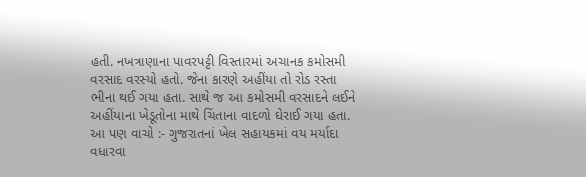હતી. નખત્રાણાના પાવરપટ્ટી વિસ્તારમાં અચાનક કમોસમી વરસાદ વરસ્યો હતો. જેના કારણે અહીંયા તો રોડ રસ્તા ભીના થઈ ગયા હતા. સાથે જ આ કમોસમી વરસાદને લઈને અહીંયાના ખેડૂતોના માથે ચિંતાના વાદળો ઘેરાઈ ગયા હતા. આ પણ વાચો :- ગુજરાતનાં ખેલ સહાયકમાં વય મર્યાદા વધારવા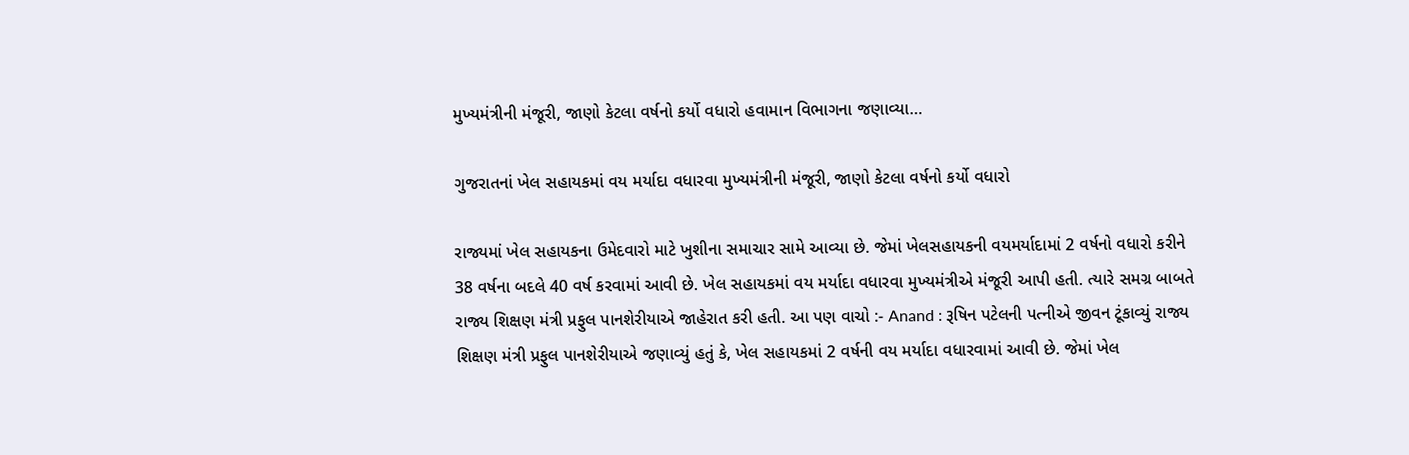મુખ્યમંત્રીની મંજૂરી, જાણો કેટલા વર્ષનો કર્યો વધારો હવામાન વિભાગના જણાવ્યા…

ગુજરાતનાં ખેલ સહાયકમાં વય મર્યાદા વધારવા મુખ્યમંત્રીની મંજૂરી, જાણો કેટલા વર્ષનો કર્યો વધારો

રાજ્યમાં ખેલ સહાયકના ઉમેદવારો માટે ખુશીના સમાચાર સામે આવ્યા છે. જેમાં ખેલસહાયકની વયમર્યાદામાં 2 વર્ષનો વધારો કરીને 38 વર્ષના બદલે 40 વર્ષ કરવામાં આવી છે. ખેલ સહાયકમાં વય મર્યાદા વધારવા મુખ્યમંત્રીએ મંજૂરી આપી હતી. ત્યારે સમગ્ર બાબતે રાજ્ય શિક્ષણ મંત્રી પ્રફુલ પાનશેરીયાએ જાહેરાત કરી હતી. આ પણ વાચો :- Anand : રૂષિન પટેલની પત્નીએ જીવન ટૂંકાવ્યું રાજ્ય શિક્ષણ મંત્રી પ્રફુલ પાનશેરીયાએ જણાવ્યું હતું કે, ખેલ સહાયકમાં 2 વર્ષની વય મર્યાદા વધારવામાં આવી છે. જેમાં ખેલ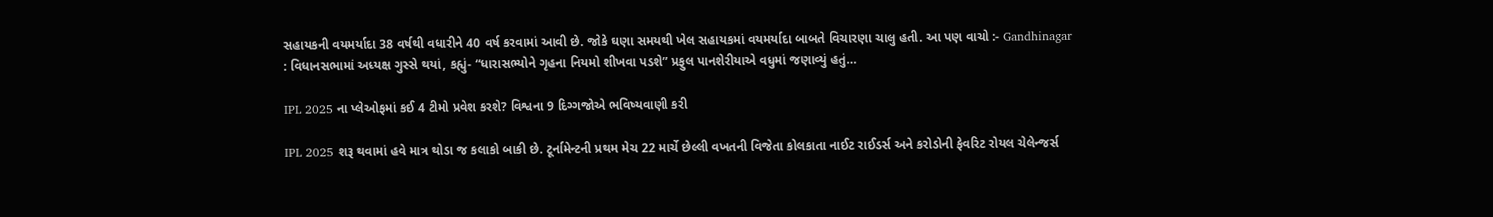સહાયકની વયમર્યાદા 38 વર્ષથી વધારીને 40 વર્ષ કરવામાં આવી છે. જોકે ઘણા સમયથી ખેલ સહાયકમાં વયમર્યાદા બાબતે વિચારણા ચાલુ હતી. આ પણ વાચો :- Gandhinagar : વિધાનસભામાં અધ્યક્ષ ગુસ્સે થયાં, કહ્યું- “ધારાસભ્યોને ગૃહના નિયમો શીખવા પડશે” પ્રફુલ પાનશેરીયાએ વધુમાં જણાવ્યું હતું…

IPL 2025 ના પ્લેઓફમાં કઈ 4 ટીમો પ્રવેશ કરશે? વિશ્વના 9 દિગ્ગજોએ ભવિષ્યવાણી કરી

IPL 2025 શરૂ થવામાં હવે માત્ર થોડા જ કલાકો બાકી છે. ટૂર્નામેન્ટની પ્રથમ મેચ 22 માર્ચે છેલ્લી વખતની વિજેતા કોલકાતા નાઈટ રાઈડર્સ અને કરોડોની ફેવરિટ રોયલ ચેલેન્જર્સ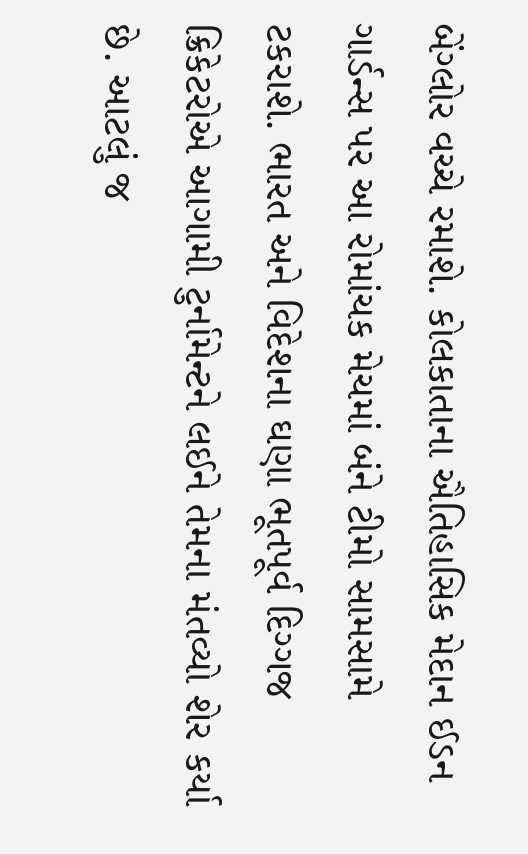બેંગ્લોર વચ્ચે રમાશે. કોલકાતાના ઐતિહાસિક મેદાન ઈડન ગાર્ડન્સ પર આ રોમાંચક મેચમાં બંને ટીમો સામસામે ટકરાશે. ભારત અને વિદેશના ઘણા ભૂતપૂર્વ દિગ્ગજ ક્રિકેટરોએ આગામી ટુર્નામેન્ટને લઈને તેમના મંતવ્યો શેર કર્યા છે. આટલું જ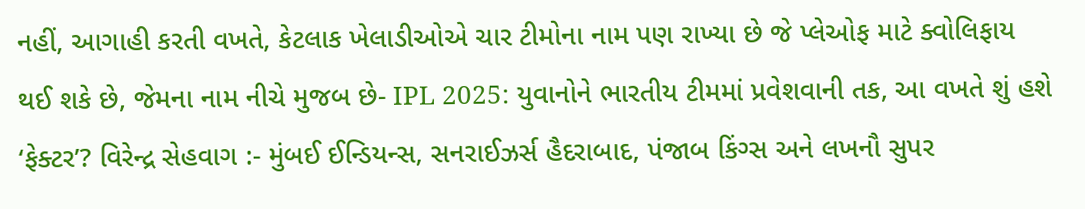નહીં, આગાહી કરતી વખતે, કેટલાક ખેલાડીઓએ ચાર ટીમોના નામ પણ રાખ્યા છે જે પ્લેઓફ માટે ક્વોલિફાય થઈ શકે છે, જેમના નામ નીચે મુજબ છે- IPL 2025: યુવાનોને ભારતીય ટીમમાં પ્રવેશવાની તક, આ વખતે શું હશે ‘ફેક્ટર’? વિરેન્દ્ર સેહવાગ :- મુંબઈ ઈન્ડિયન્સ, સનરાઈઝર્સ હૈદરાબાદ, પંજાબ કિંગ્સ અને લખનૌ સુપર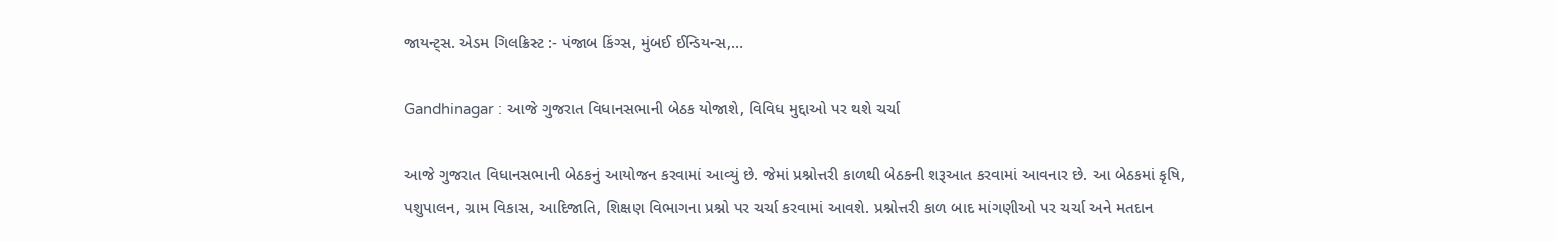જાયન્ટ્સ. એડમ ગિલક્રિસ્ટ :- પંજાબ કિંગ્સ, મુંબઈ ઈન્ડિયન્સ,…

Gandhinagar : આજે ગુજરાત વિધાનસભાની બેઠક યોજાશે, વિવિધ મુદ્દાઓ પર થશે ચર્ચા

આજે ગુજરાત વિધાનસભાની બેઠકનું આયોજન કરવામાં આવ્યું છે. જેમાં પ્રશ્નોત્તરી કાળથી બેઠકની શરૂઆત કરવામાં આવનાર છે. આ બેઠકમાં કૃષિ, પશુપાલન, ગ્રામ વિકાસ, આદિજાતિ, શિક્ષણ વિભાગના પ્રશ્નો પર ચર્ચા કરવામાં આવશે. પ્રશ્નોત્તરી કાળ બાદ માંગણીઓ પર ચર્ચા અને મતદાન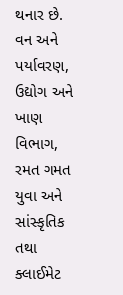થનાર છે. વન અને પર્યાવરણ, ઉદ્યોગ અને ખાણ વિભાગ, રમત ગમત યુવા અને સાંસ્કૃતિક તથા ક્લાઈમેટ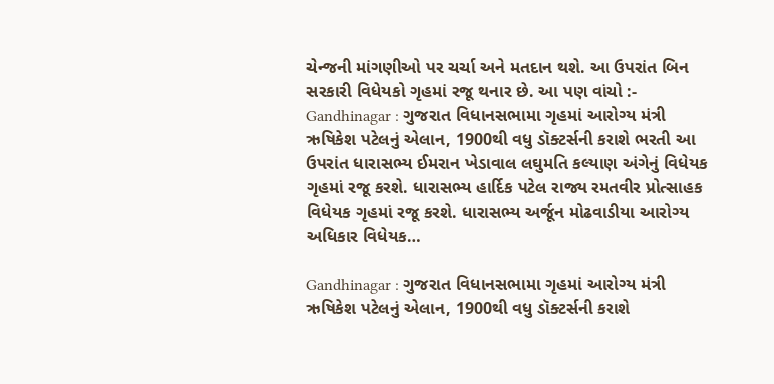ચેન્જની માંગણીઓ પર ચર્ચા અને મતદાન થશે. આ ઉપરાંત બિન સરકારી વિધેયકો ગૃહમાં રજૂ થનાર છે. આ પણ વાંચો :- Gandhinagar : ગુજરાત વિધાનસભામા ગૃહમાં આરોગ્ય મંત્રી ઋષિકેશ પટેલનું એલાન, 1900થી વધુ ડૉક્ટર્સની કરાશે ભરતી આ ઉપરાંત ધારાસભ્ય ઈમરાન ખેડાવાલ લઘુમતિ કલ્યાણ અંગેનું વિધેયક ગૃહમાં રજૂ કરશે. ધારાસભ્ય હાર્દિક પટેલ રાજ્ય રમતવીર પ્રોત્સાહક વિધેયક ગૃહમાં રજૂ કરશે. ધારાસભ્ય અર્જૂન મોઢવાડીયા આરોગ્ય અધિકાર વિધેયક…

Gandhinagar : ગુજરાત વિધાનસભામા ગૃહમાં આરોગ્ય મંત્રી ઋષિકેશ પટેલનું એલાન, 1900થી વધુ ડૉક્ટર્સની કરાશે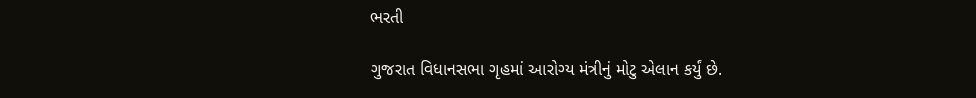ભરતી

ગુજરાત વિધાનસભા ગૃહમાં આરોગ્ય મંત્રીનું મોટુ એલાન કર્યું છે.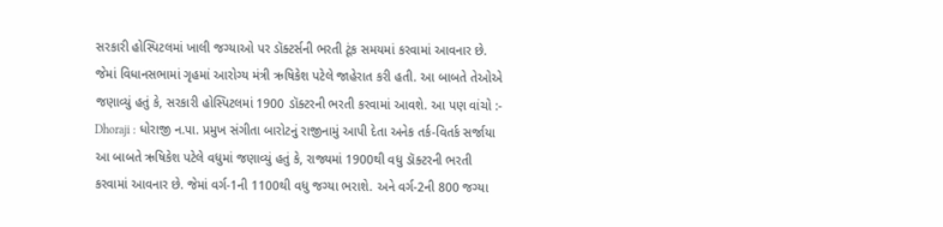સરકારી હોસ્પિટલમાં ખાલી જગ્યાઓ પર ડૉક્ટર્સની ભરતી ટૂંક સમયમાં કરવામાં આવનાર છે. જેમાં વિધાનસભામાં ગૃહમાં આરોગ્ય મંત્રી ઋષિકેશ પટેલે જાહેરાત કરી હતી. આ બાબતે તેઓએ જણાવ્યું હતું કે, સરકારી હોસ્પિટલમાં 1900 ડૉક્ટરની ભરતી કરવામાં આવશે. આ પણ વાંચો :- Dhoraji : ધોરાજી ન.પા. પ્રમુખ સંગીતા બારોટનું રાજીનામું આપી દેતા અનેક તર્ક-વિતર્ક સર્જાયા આ બાબતે ઋષિકેશ પટેલે વધુમાં જણાવ્યું હતું કે, રાજ્યમાં 1900થી વધુ ડૉક્ટરની ભરતી કરવામાં આવનાર છે. જેમાં વર્ગ-1ની 1100થી વધુ જગ્યા ભરાશે. અને વર્ગ-2ની 800 જગ્યા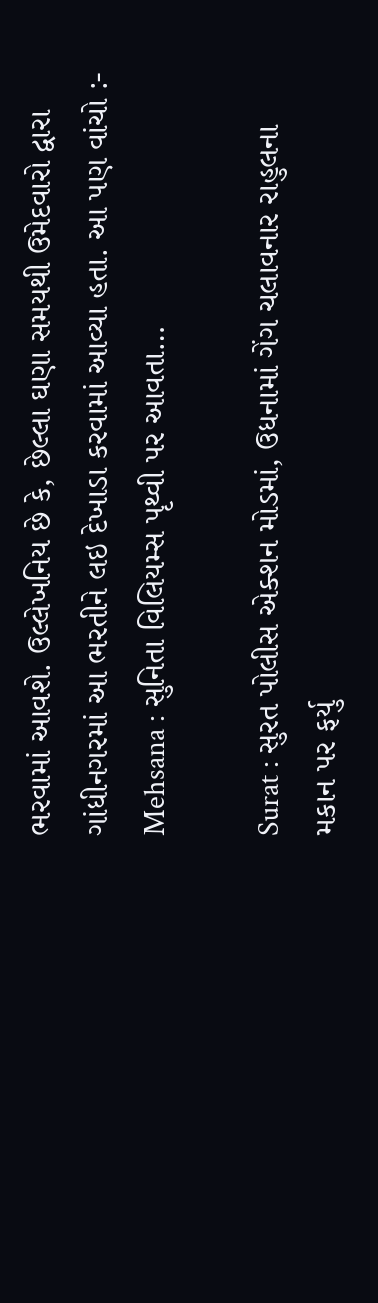ભરવામાં આવશે. ઉલ્લેખનિય છે કે, છેલ્લા ઘણા સમયથી ઉમેદવારો દ્વારા ગાંધીનગરમાં આ ભરતીને લઇ દેખાડા કરવામાં આવ્યા હતા. આ પણ વાંચો :- Mehsana : સુનિતા વિલિયમ્સ પૃથ્વી પર આવતા…

Surat : સુરત પોલીસ એક્શન મોડમાં, ઉધનામાં ગેંગ ચલાવનાર રાહુલના મકાન પર ફર્યુ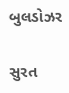બુલડોઝર

સુરત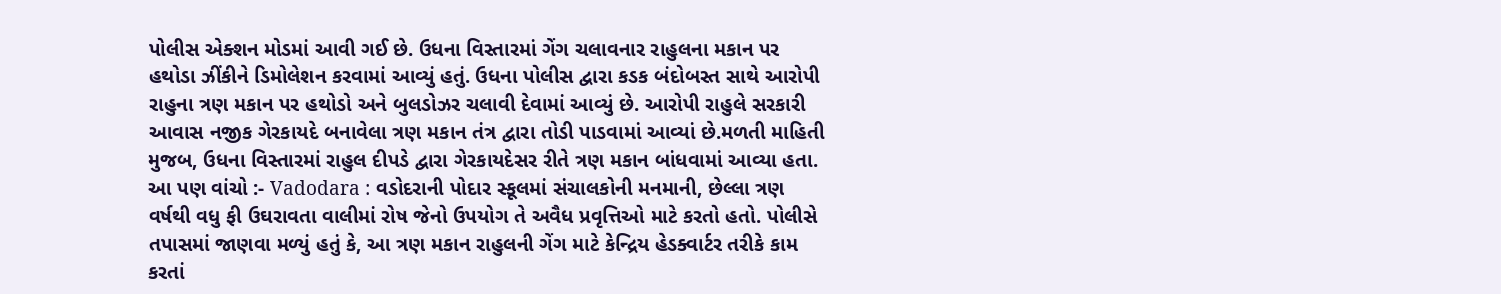પોલીસ એક્શન મોડમાં આવી ગઈ છે. ઉધના વિસ્તારમાં ગેંગ ચલાવનાર રાહુલના મકાન પર હથોડા ઝીંકીને ડિમોલેશન કરવામાં આવ્યું હતું. ઉધના પોલીસ દ્વારા કડક બંદોબસ્ત સાથે આરોપી રાહુના ત્રણ મકાન પર હથોડો અને બુલડોઝર ચલાવી દેવામાં આવ્યું છે. આરોપી રાહુલે સરકારી આવાસ નજીક ગેરકાયદે બનાવેલા ત્રણ મકાન તંત્ર દ્વારા તોડી પાડવામાં આવ્યાં છે.મળતી માહિતી મુજબ, ઉધના વિસ્તારમાં રાહુલ દીપડે દ્વારા ગેરકાયદેસર રીતે ત્રણ મકાન બાંધવામાં આવ્યા હતા. આ પણ વાંચો :- Vadodara : વડોદરાની પોદાર સ્કૂલમાં સંચાલકોની મનમાની, છેલ્લા ત્રણ વર્ષથી વધુ ફી ઉઘરાવતા વાલીમાં રોષ જેનો ઉપયોગ તે અવૈધ પ્રવૃત્તિઓ માટે કરતો હતો. પોલીસે તપાસમાં જાણવા મળ્યું હતું કે, આ ત્રણ મકાન રાહુલની ગેંગ માટે કેન્દ્રિય હેડક્વાર્ટર તરીકે કામ કરતાં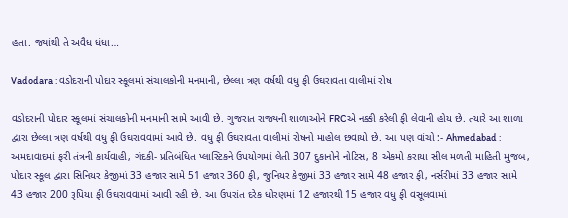હતા. જ્યાંથી તે અવૈધ ધંધા…

Vadodara : વડોદરાની પોદાર સ્કૂલમાં સંચાલકોની મનમાની, છેલ્લા ત્રણ વર્ષથી વધુ ફી ઉઘરાવતા વાલીમાં રોષ

વડોદરાની પોદાર સ્કૂલમાં સંચાલકોની મનમાની સામે આવી છે. ગુજરાત રાજ્યની શાળાઓને FRCએ નક્કી કરેલી ફી લેવાની હોય છે. ત્યારે આ શાળા દ્વારા છેલ્લા ત્રણ વર્ષથી વધુ ફી ઉઘરાવવામાં આવે છે. વધુ ફી ઉઘરાવતા વાલીમાં રોષનો માહોલ છવાયો છે. આ પણ વાંચો :- Ahmedabad : અમદાવાદમાં ફરી તંત્રની કાર્યવાહી, ગંદકી- પ્રતિબંધિત પ્લાસ્ટિકને ઉપયોગમાં લેતી 307 દુકાનોને નોટિસ, 8 એકમો કરાયા સીલ મળતી માહિતી મુજબ, પોદાર સ્કૂલ દ્વારા સિનિયર કેજીમાં 33 હજાર સામે 51 હજાર 360 ફી, જુનિયર કેજીમાં 33 હજાર સામે 48 હજાર ફી, નર્સરીમાં 33 હજાર સામે 43 હજાર 200 રૂપિયા ફી ઉઘરાવવામાં આવી રહી છે. આ ઉપરાંત દરેક ધોરણમાં 12 હજારથી 15 હજાર વધુ ફી વસૂલવામાં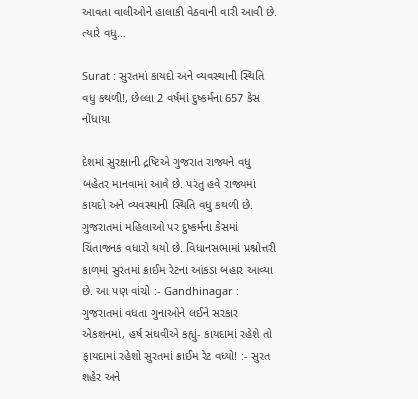આવતા વાલીઓને હાલાકી વેઠવાની વારી આવી છે. ત્યારે વધુ…

Surat : સુરતમાં કાયદો અને વ્યવસ્થાની સ્થિતિ વધુ કથળી!, છેલ્લા 2 વર્ષમાં દુષ્કર્મના 657 કેસ નોંધાયા

દેશમાં સુરક્ષાની દ્રષ્ટિએ ગુજરાત રાજ્યને વધુ બહેતર માનવામાં આવે છે. પરંતુ હવે રાજ્યમાં કાયદો અને વ્યવસ્થાની સ્થિતિ વધુ કથળી છે. ગુજરાતમાં મહિલાઓ પર દુષ્કર્મના કેસમાં ચિંતાજનક વધારો થયો છે. વિધાનસભામાં પ્રશ્નોત્તરી કાળમાં સુરતમાં ક્રાઈમ રેટના આંકડા બહાર આવ્યા છે. આ પણ વાંચો :- Gandhinagar : ગુજરાતમાં વધતા ગુનાઓને લઈને સરકાર એકશનમાં, હર્ષ સંઘવીએ કહ્યું- કાયદામાં રહેશે તો ફાયદામાં રહેશો સુરતમાં ક્રાઈમ રેટ વધ્યો! :- સુરત શહેર અને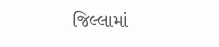જિલ્લામાં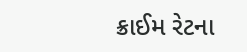ક્રાઈમ રેટના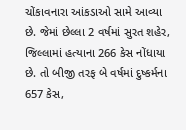ચોંકાવનારા આંકડાઓ સામે આવ્યા છે. જેમાં છેલ્લા 2 વર્ષમાં સુરત શહેર, જિલ્લામાં હત્યાના 266 કેસ નોંધાયા છે. તો બીજી તરફ બે વર્ષમાં દુષ્કર્મના 657 કેસ,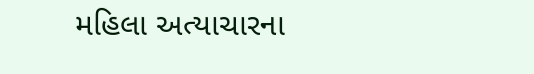મહિલા અત્યાચારના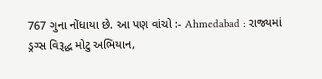767 ગુના નોંધાયા છે. આ પણ વાંચો :- Ahmedabad : રાજ્યમાં ડ્રગ્સ વિરૂદ્ધ મોટુ અભિયાન,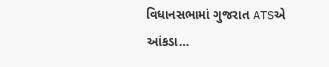વિધાનસભામાં ગુજરાત ATSએ આંકડા…